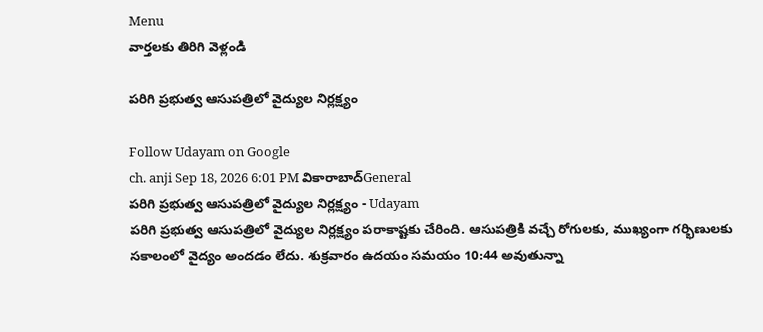Menu
వార్తలకు తిరిగి వెళ్లండి

పరిగి ప్రభుత్వ ఆసుపత్రిలో వైద్యుల నిర్లక్ష్యం

Follow Udayam on Google
ch. anji Sep 18, 2026 6:01 PM వికారాబాద్General
పరిగి ప్రభుత్వ ఆసుపత్రిలో వైద్యుల నిర్లక్ష్యం - Udayam
పరిగి ప్రభుత్వ ఆసుపత్రిలో వైద్యుల నిర్లక్ష్యం పరాకాష్టకు చేరింది. ఆసుపత్రికి వచ్చే రోగులకు, ముఖ్యంగా గర్భిణులకు సకాలంలో వైద్యం అందడం లేదు. శుక్రవారం ఉదయం సమయం 10:44 అవుతున్నా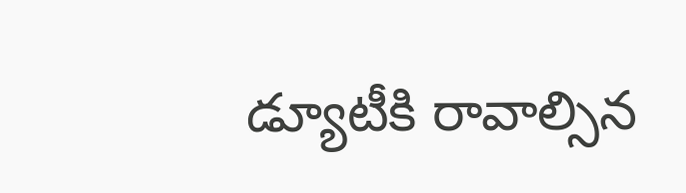డ్యూటీకి రావాల్సిన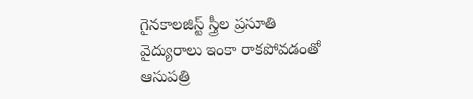గైనకాలజిస్ట్ స్త్రీల ప్రసూతి వైద్యురాలు ఇంకా రాకపోవడంతో ఆసుపత్రి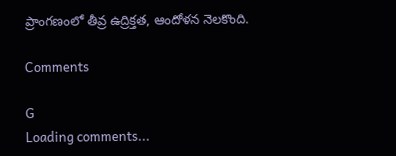ప్రాంగణంలో తీవ్ర ఉద్రిక్తత, ఆందోళన నెలకొంది.

Comments

G
Loading comments...